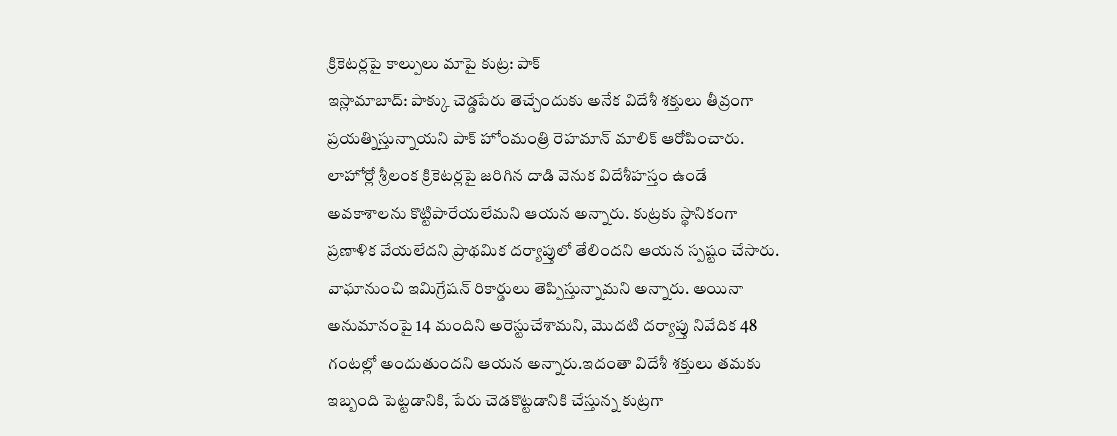క్రికెటర్లపై కాల్పులు మాపై కుట్ర: పాక్
ఇస్లామాబాద్: పాక్కు చెడ్డపేరు తెచ్చేందుకు అనేక విదేశీ శక్తులు తీవ్రంగా ప్రయత్నిస్తున్నాయని పాక్ హోంమంత్రి రెహమాన్ మాలిక్ ఆరోపించారు. లాహోర్లో శ్రీలంక క్రికెటర్లపై జరిగిన దాడి వెనుక విదేశీహస్తం ఉండే అవకాశాలను కొట్టిపారేయలేమని ఆయన అన్నారు. కుట్రకు స్థానికంగా ప్రణాళిక వేయలేదని ప్రాథమిక దర్యాప్తులో తేలిందని ఆయన స్పష్టం చేసారు. వాఘానుంచి ఇమిగ్రేషన్ రికార్డులు తెప్పిస్తున్నామని అన్నారు. అయినా అనుమానంపై 14 మందిని అరెస్టుచేశామని, మొదటి దర్యాప్తు నివేదిక 48 గంటల్లో అందుతుందని ఆయన అన్నారు.ఇదంతా విదేశీ శక్తులు తమకు ఇబ్బంది పెట్టడానికి, పేరు చెడకొట్టడానికి చేస్తున్న కుట్రగా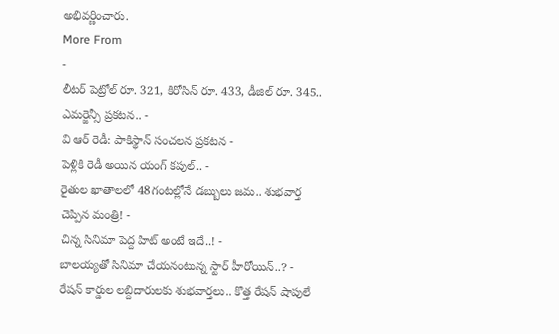అభివర్ణించారు.
More From
-
లీటర్ పెట్రోల్ రూ. 321, కిరోసిన్ రూ. 433, డీజిల్ రూ. 345.. ఎమర్జెన్సీ ప్రకటన.. -
వి ఆర్ రెడీ: పాకిస్థాన్ సంచలన ప్రకటన -
పెళ్లికి రెడీ అయిన యంగ్ కపుల్.. -
రైతుల ఖాతాలలో 48గంటల్లోనే డబ్బులు జమ.. శుభవార్త చెప్పిన మంత్రి! -
చిన్న సినిమా పెద్ద హిట్ అంటే ఇదే..! -
బాలయ్యతో సినిమా చేయనంటున్న స్టార్ హీరోయిన్..? -
రేషన్ కార్డుల లబ్దిదారులకు శుభవార్తలు.. కొత్త రేషన్ షాపులే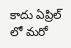కాదు ఏప్రిల్ లో మరో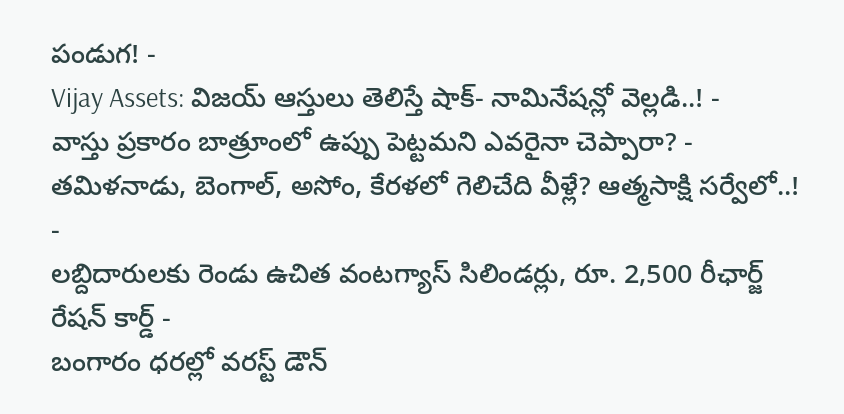పండుగ! -
Vijay Assets: విజయ్ ఆస్తులు తెలిస్తే షాక్- నామినేషన్లో వెల్లడి..! -
వాస్తు ప్రకారం బాత్రూంలో ఉప్పు పెట్టమని ఎవరైనా చెప్పారా? -
తమిళనాడు, బెంగాల్, అసోం, కేరళలో గెలిచేది వీళ్లే? ఆత్మసాక్షి సర్వేలో..! -
లబ్దిదారులకు రెండు ఉచిత వంటగ్యాస్ సిలిండర్లు, రూ. 2,500 రీఛార్జ్ రేషన్ కార్డ్ -
బంగారం ధరల్లో వరస్ట్ డౌన్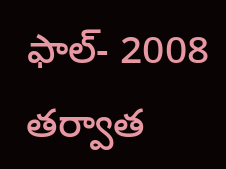ఫాల్- 2008 తర్వాత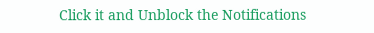Click it and Unblock the Notifications